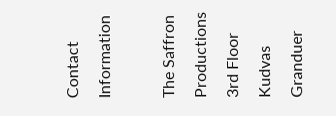Contact Information

The Saffron Productions
3rd Floor Kudvas Granduer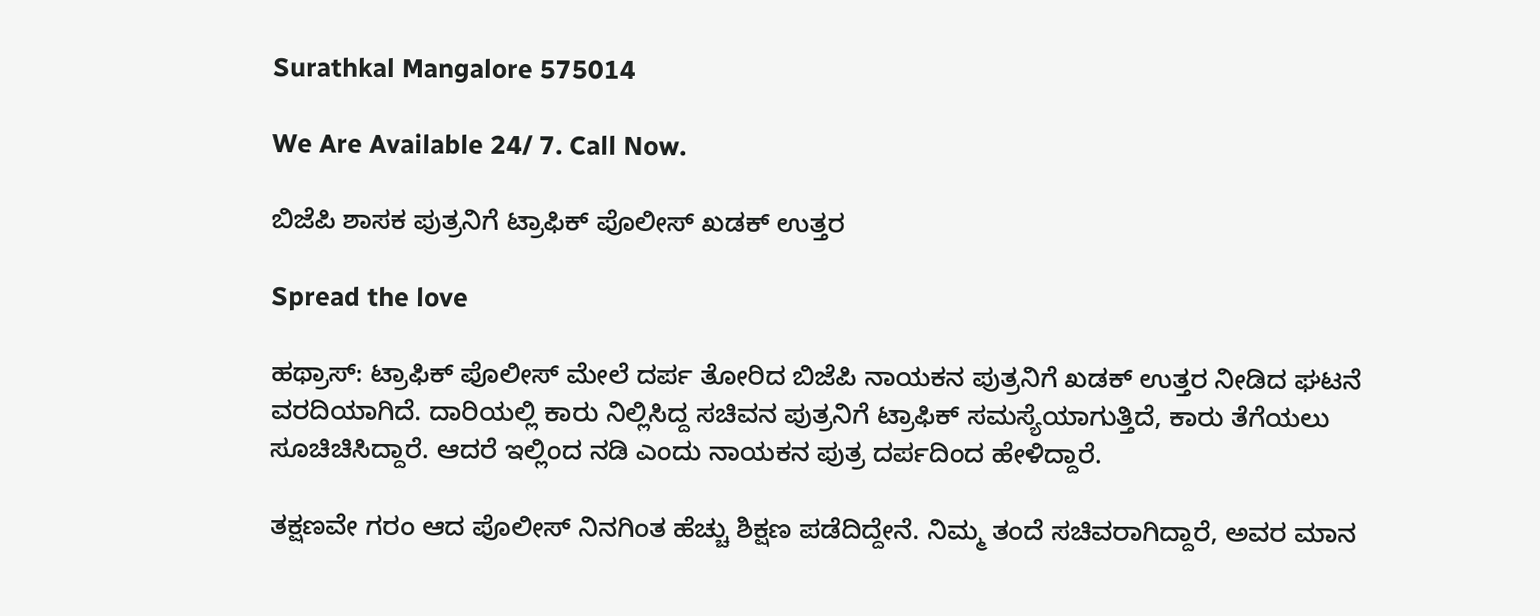Surathkal Mangalore 575014

We Are Available 24/ 7. Call Now.

ಬಿಜೆಪಿ ಶಾಸಕ ಪುತ್ರನಿಗೆ ಟ್ರಾಫಿಕ್ ಪೊಲೀಸ್ ಖಡಕ್ ಉತ್ತರ

Spread the love

ಹಥ್ರಾಸ್: ಟ್ರಾಫಿಕ್ ಪೊಲೀಸ್ ಮೇಲೆ ದರ್ಪ ತೋರಿದ ಬಿಜೆಪಿ ನಾಯಕನ ಪುತ್ರನಿಗೆ ಖಡಕ್ ಉತ್ತರ ನೀಡಿದ ಘಟನೆ ವರದಿಯಾಗಿದೆ. ದಾರಿಯಲ್ಲಿ ಕಾರು ನಿಲ್ಲಿಸಿದ್ದ ಸಚಿವನ ಪುತ್ರನಿಗೆ ಟ್ರಾಫಿಕ್ ಸಮಸ್ಯೆಯಾಗುತ್ತಿದೆ, ಕಾರು ತೆಗೆಯಲು ಸೂಚಿಚಿಸಿದ್ದಾರೆ. ಆದರೆ ಇಲ್ಲಿಂದ ನಡಿ ಎಂದು ನಾಯಕನ ಪುತ್ರ ದರ್ಪದಿಂದ ಹೇಳಿದ್ದಾರೆ.

ತಕ್ಷಣವೇ ಗರಂ ಆದ ಪೊಲೀಸ್ ನಿನಗಿಂತ ಹೆಚ್ಚು ಶಿಕ್ಷಣ ಪಡೆದಿದ್ದೇನೆ. ನಿಮ್ಮ ತಂದೆ ಸಚಿವರಾಗಿದ್ದಾರೆ, ಅವರ ಮಾನ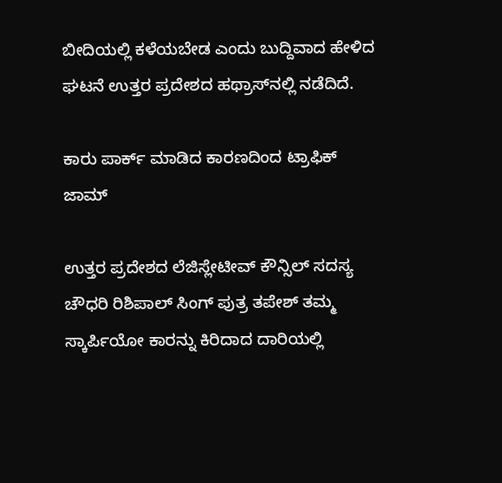ಬೀದಿಯಲ್ಲಿ ಕಳೆಯಬೇಡ ಎಂದು ಬುದ್ದಿವಾದ ಹೇಳಿದ ಘಟನೆ ಉತ್ತರ ಪ್ರದೇಶದ ಹಥ್ರಾಸ್‌ನಲ್ಲಿ ನಡೆದಿದೆ.

ಕಾರು ಪಾರ್ಕ್ ಮಾಡಿದ ಕಾರಣದಿಂದ ಟ್ರಾಫಿಕ್ ಜಾಮ್

ಉತ್ತರ ಪ್ರದೇಶದ ಲೆಜಿಸ್ಲೇಟೀವ್ ಕೌನ್ಸಿಲ್ ಸದಸ್ಯ ಚೌಧರಿ ರಿಶಿಪಾಲ್ ಸಿಂಗ್ ಪುತ್ರ ತಪೇಶ್ ತಮ್ಮ ಸ್ಕಾರ್ಪಿಯೋ ಕಾರನ್ನು ಕಿರಿದಾದ ದಾರಿಯಲ್ಲಿ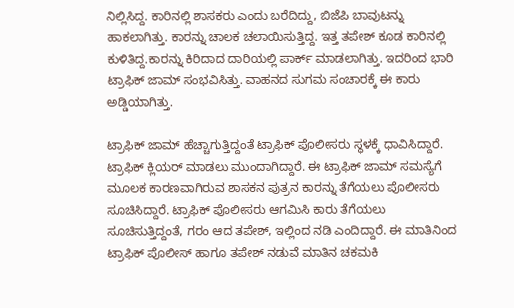ನಿಲ್ಲಿಸಿದ್ದ. ಕಾರಿನಲ್ಲಿ ಶಾಸಕರು ಎಂದು ಬರೆದಿದ್ದು, ಬಿಜೆಪಿ ಬಾವುಟನ್ನು ಹಾಕಲಾಗಿತ್ತು. ಕಾರನ್ನು ಚಾಲಕ ಚಲಾಯಿಸುತ್ತಿದ್ದ. ಇತ್ತ ತಪೇಶ್ ಕೂಡ ಕಾರಿನಲ್ಲಿ ಕುಳಿತಿದ್ದ.ಕಾರನ್ನು ಕಿರಿದಾದ ದಾರಿಯಲ್ಲಿ ಪಾರ್ಕ್ ಮಾಡಲಾಗಿತ್ತು. ಇದರಿಂದ ಭಾರಿ ಟ್ರಾಫಿಕ್ ಜಾಮ್ ಸಂಭವಿಸಿತ್ತು. ವಾಹನದ ಸುಗಮ ಸಂಚಾರಕ್ಕೆ ಈ ಕಾರು ಅಡ್ಡಿಯಾಗಿತ್ತು.

ಟ್ರಾಫಿಕ್ ಜಾಮ್ ಹೆಚ್ಚಾಗುತ್ತಿದ್ದಂತೆ ಟ್ರಾಫಿಕ್ ಪೊಲೀಸರು ಸ್ಥಳಕ್ಕೆ ಧಾವಿಸಿದ್ದಾರೆ. ಟ್ರಾಫಿಕ್ ಕ್ಲಿಯರ್ ಮಾಡಲು ಮುಂದಾಗಿದ್ದಾರೆ. ಈ ಟ್ರಾಫಿಕ್ ಜಾಮ್ ಸಮಸ್ಯೆಗೆ ಮೂಲಕ ಕಾರಣವಾಗಿರುವ ಶಾಸಕನ ಪುತ್ರನ ಕಾರನ್ನು ತೆಗೆಯಲು ಪೊಲೀಸರು ಸೂಚಿಸಿದ್ದಾರೆ. ಟ್ರಾಫಿಕ್ ಪೊಲೀಸರು ಆಗಮಿಸಿ ಕಾರು ತೆಗೆಯಲು ಸೂಚಿಸುತ್ತಿದ್ದಂತೆ, ಗರಂ ಆದ ತಪೇಶ್, ಇಲ್ಲಿಂದ ನಡಿ ಎಂದಿದ್ದಾರೆ. ಈ ಮಾತಿನಿಂದ ಟ್ರಾಫಿಕ್ ಪೊಲೀಸ್ ಹಾಗೂ ತಪೇಶ್ ನಡುವೆ ಮಾತಿನ ಚಕಮಕಿ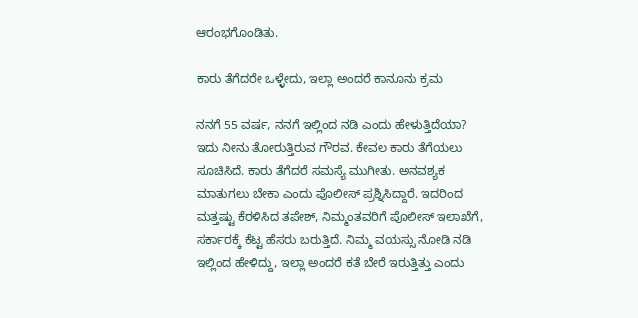ಆರಂಭಗೊಂಡಿತು.

ಕಾರು ತೆಗೆದರೇ ಒಳ್ಳೇದು, ಇಲ್ಲಾ ಅಂದರೆ ಕಾನೂನು ಕ್ರಮ

ನನಗೆ 55 ವರ್ಷ, ನನಗೆ ಇಲ್ಲಿಂದ ನಡಿ ಎಂದು ಹೇಳುತ್ತಿದೆಯಾ? ಇದು ನೀನು ತೋರುತ್ತಿರುವ ಗೌರವ. ಕೇವಲ ಕಾರು ತೆಗೆಯಲು ಸೂಚಿಸಿದೆ. ಕಾರು ತೆಗೆದರೆ ಸಮಸ್ಯೆ ಮುಗೀತು. ಅನವಶ್ಯಕ ಮಾತುಗಲು ಬೇಕಾ ಎಂದು ಪೊಲೀಸ್ ಪ್ರಶ್ನಿಸಿದ್ದಾರೆ. ಇದರಿಂದ ಮತ್ತಷ್ಟು ಕೆರಳಿಸಿದ ತಪೇಶ್, ನಿಮ್ಮಂತವರಿಗೆ ಪೊಲೀಸ್ ಇಲಾಖೆಗೆ, ಸರ್ಕಾರಕ್ಕೆ ಕೆಟ್ಟ ಹೆಸರು ಬರುತ್ತಿದೆ. ನಿಮ್ಮ ವಯಸ್ಸು ನೋಡಿ ನಡಿ ಇಲ್ಲಿಂದ ಹೇಳಿದ್ದು, ಇಲ್ಲಾ ಅಂದರೆ ಕತೆ ಬೇರೆ ಇರುತ್ತಿತ್ತು ಎಂದು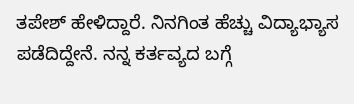ತಪೇಶ್ ಹೇಳಿದ್ದಾರೆ. ನಿನಗಿಂತ ಹೆಚ್ಚು ವಿದ್ಯಾಭ್ಯಾಸ ಪಡೆದಿದ್ದೇನೆ. ನನ್ನ ಕರ್ತವ್ಯದ ಬಗ್ಗೆ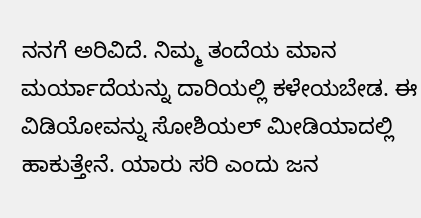ನನಗೆ ಅರಿವಿದೆ. ನಿಮ್ಮ ತಂದೆಯ ಮಾನ ಮರ್ಯಾದೆಯನ್ನು ದಾರಿಯಲ್ಲಿ ಕಳೇಯಬೇಡ. ಈ ವಿಡಿಯೋವನ್ನು ಸೋಶಿಯಲ್ ಮೀಡಿಯಾದಲ್ಲಿ ಹಾಕುತ್ತೇನೆ. ಯಾರು ಸರಿ ಎಂದು ಜನ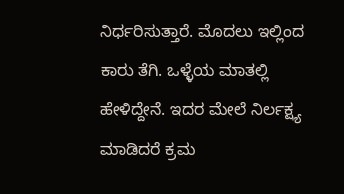ನಿರ್ಧರಿಸುತ್ತಾರೆ. ಮೊದಲು ಇಲ್ಲಿಂದ ಕಾರು ತೆಗಿ. ಒಳ್ಳೆಯ ಮಾತಲ್ಲಿ ಹೇಳಿದ್ದೇನೆ. ಇದರ ಮೇಲೆ ನಿರ್ಲಕ್ಷ್ಯ ಮಾಡಿದರೆ ಕ್ರಮ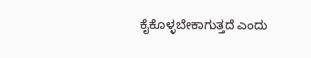ಕೈಕೊಳ್ಳಬೇಕಾಗುತ್ತದೆ ಎಂದು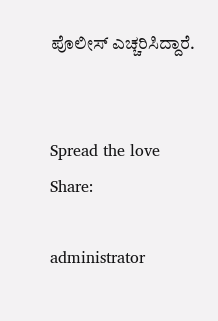ಪೊಲೀಸ್ ಎಚ್ಚರಿಸಿದ್ದಾರೆ.


Spread the love
Share:

administrator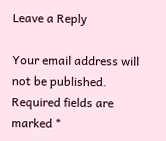Leave a Reply

Your email address will not be published. Required fields are marked *